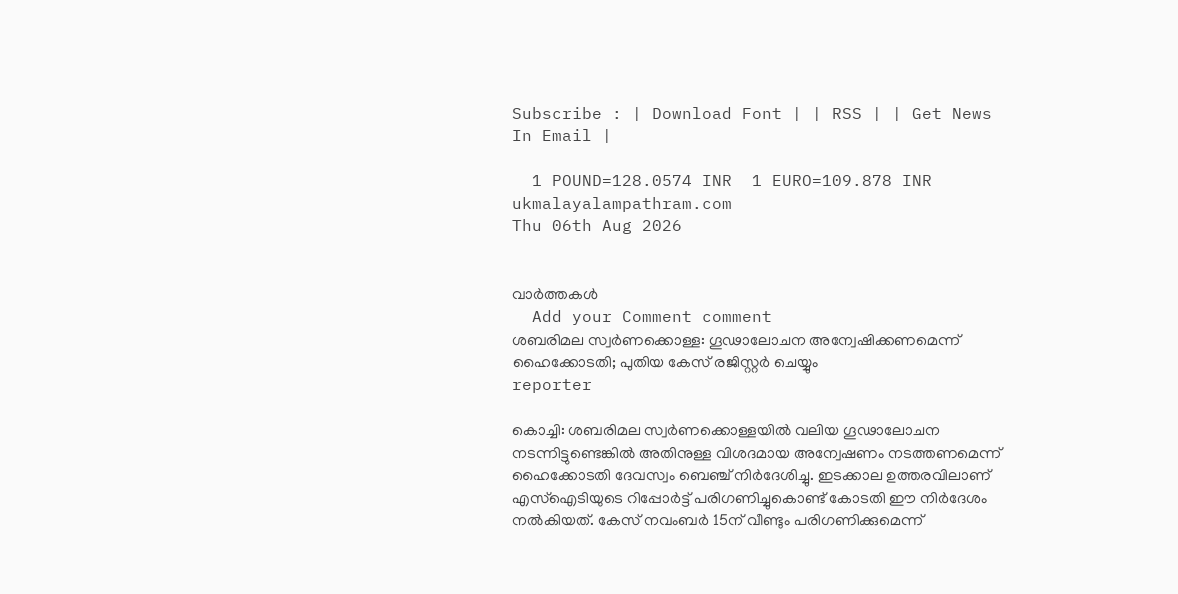Subscribe : | Download Font | | RSS | | Get News In Email |

  1 POUND=128.0574 INR  1 EURO=109.878 INR
ukmalayalampathram.com
Thu 06th Aug 2026


വാര്‍ത്തകള്‍
  Add your Comment comment
ശബരിമല സ്വര്‍ണക്കൊള്ള: ഗൂഢാലോചന അന്വേഷിക്കണമെന്ന് ഹൈക്കോടതി; പുതിയ കേസ് രജിസ്റ്റര്‍ ചെയ്യും
reporter

കൊച്ചി: ശബരിമല സ്വര്‍ണക്കൊള്ളയില്‍ വലിയ ഗൂഢാലോചന നടന്നിട്ടുണ്ടെങ്കില്‍ അതിനുള്ള വിശദമായ അന്വേഷണം നടത്തണമെന്ന് ഹൈക്കോടതി ദേവസ്വം ബെഞ്ച് നിര്‍ദേശിച്ചു. ഇടക്കാല ഉത്തരവിലാണ് എസ്ഐടിയുടെ റിപ്പോര്‍ട്ട് പരിഗണിച്ചുകൊണ്ട് കോടതി ഈ നിര്‍ദേശം നല്‍കിയത്. കേസ് നവംബര്‍ 15ന് വീണ്ടും പരിഗണിക്കുമെന്ന്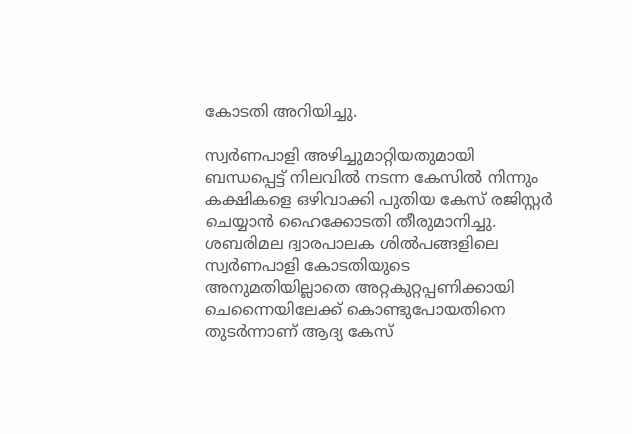കോടതി അറിയിച്ചു.

സ്വര്‍ണപാളി അഴിച്ചുമാറ്റിയതുമായി ബന്ധപ്പെട്ട് നിലവില്‍ നടന്ന കേസില്‍ നിന്നും കക്ഷികളെ ഒഴിവാക്കി പുതിയ കേസ് രജിസ്റ്റര്‍ ചെയ്യാന്‍ ഹൈക്കോടതി തീരുമാനിച്ചു. ശബരിമല ദ്വാരപാലക ശില്‍പങ്ങളിലെ സ്വര്‍ണപാളി കോടതിയുടെ അനുമതിയില്ലാതെ അറ്റകുറ്റപ്പണിക്കായി ചെന്നൈയിലേക്ക് കൊണ്ടുപോയതിനെ തുടര്‍ന്നാണ് ആദ്യ കേസ്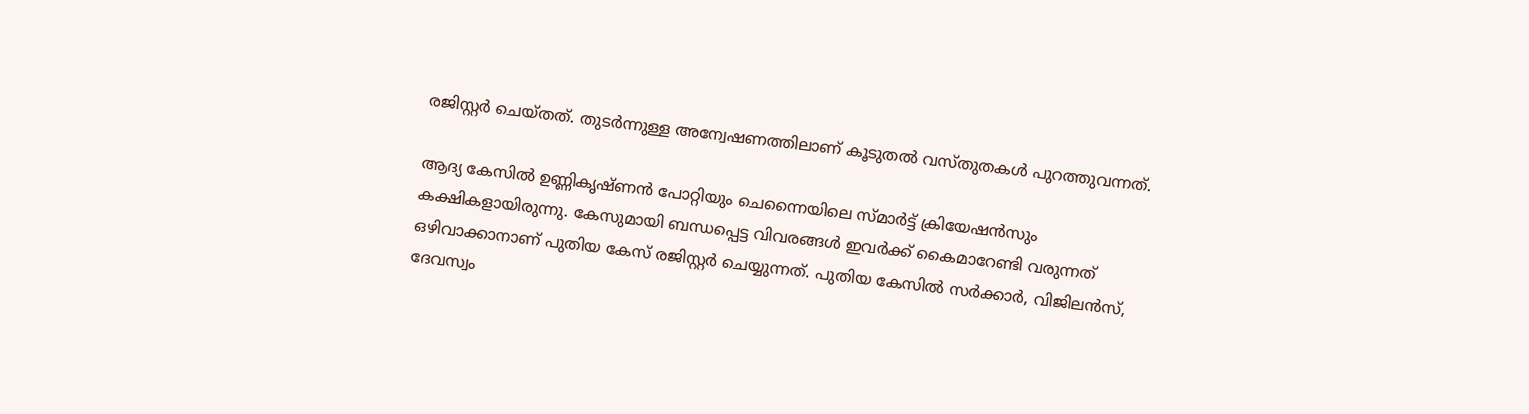രജിസ്റ്റര്‍ ചെയ്തത്. തുടര്‍ന്നുള്ള അന്വേഷണത്തിലാണ് കൂടുതല്‍ വസ്തുതകള്‍ പുറത്തുവന്നത്.

ആദ്യ കേസില്‍ ഉണ്ണികൃഷ്ണന്‍ പോറ്റിയും ചെന്നൈയിലെ സ്മാര്‍ട്ട് ക്രിയേഷന്‍സും കക്ഷികളായിരുന്നു. കേസുമായി ബന്ധപ്പെട്ട വിവരങ്ങള്‍ ഇവര്‍ക്ക് കൈമാറേണ്ടി വരുന്നത് ഒഴിവാക്കാനാണ് പുതിയ കേസ് രജിസ്റ്റര്‍ ചെയ്യുന്നത്. പുതിയ കേസില്‍ സര്‍ക്കാര്‍, വിജിലന്‍സ്, ദേവസ്വം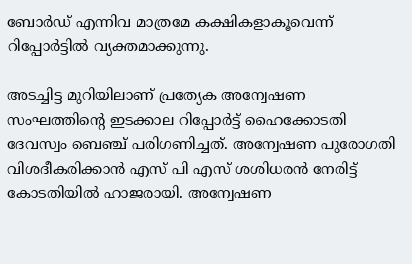ബോര്‍ഡ് എന്നിവ മാത്രമേ കക്ഷികളാകൂവെന്ന് റിപ്പോര്‍ട്ടില്‍ വ്യക്തമാക്കുന്നു.

അടച്ചിട്ട മുറിയിലാണ് പ്രത്യേക അന്വേഷണ സംഘത്തിന്റെ ഇടക്കാല റിപ്പോര്‍ട്ട് ഹൈക്കോടതി ദേവസ്വം ബെഞ്ച് പരിഗണിച്ചത്. അന്വേഷണ പുരോഗതി വിശദീകരിക്കാന്‍ എസ് പി എസ് ശശിധരന്‍ നേരിട്ട് കോടതിയില്‍ ഹാജരായി. അന്വേഷണ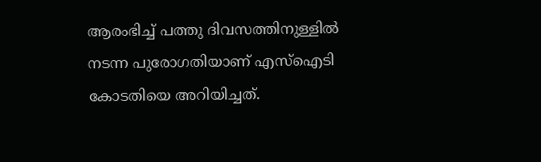ആരംഭിച്ച് പത്തു ദിവസത്തിനുള്ളില്‍ നടന്ന പുരോഗതിയാണ് എസ്ഐടി കോടതിയെ അറിയിച്ചത്.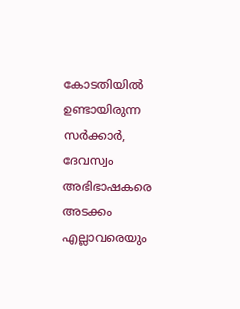കോടതിയില്‍ ഉണ്ടായിരുന്ന സര്‍ക്കാര്‍, ദേവസ്വം അഭിഭാഷകരെ അടക്കം എല്ലാവരെയും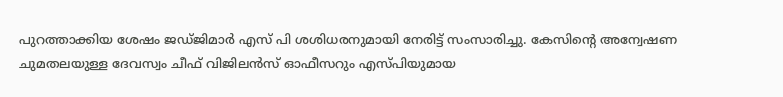പുറത്താക്കിയ ശേഷം ജഡ്ജിമാര്‍ എസ് പി ശശിധരനുമായി നേരിട്ട് സംസാരിച്ചു. കേസിന്റെ അന്വേഷണ ചുമതലയുള്ള ദേവസ്വം ചീഫ് വിജിലന്‍സ് ഓഫീസറും എസ്പിയുമായ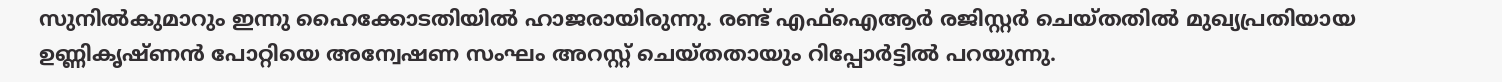സുനില്‍കുമാറും ഇന്നു ഹൈക്കോടതിയില്‍ ഹാജരായിരുന്നു. രണ്ട് എഫ്ഐആര്‍ രജിസ്റ്റര്‍ ചെയ്തതില്‍ മുഖ്യപ്രതിയായ ഉണ്ണികൃഷ്ണന്‍ പോറ്റിയെ അന്വേഷണ സംഘം അറസ്റ്റ് ചെയ്തതായും റിപ്പോര്‍ട്ടില്‍ പറയുന്നു.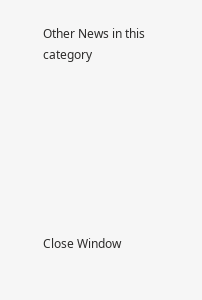Other News in this category








Close Window